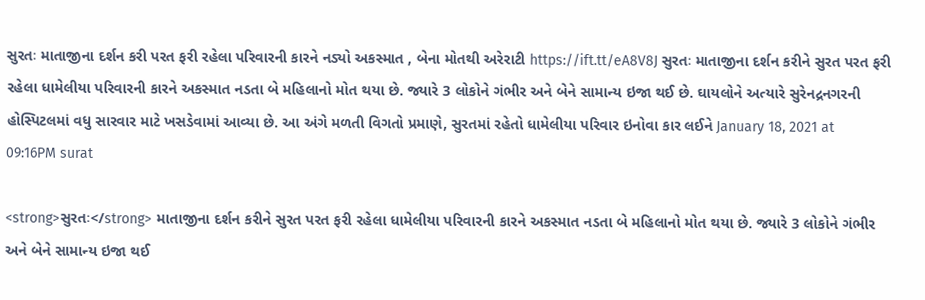સુરતઃ માતાજીના દર્શન કરી પરત ફરી રહેલા પરિવારની કારને નડ્યો અકસ્માત , બેના મોતથી અરેરાટી https://ift.tt/eA8V8J સુરતઃ માતાજીના દર્શન કરીને સુરત પરત ફરી રહેલા ધામેલીયા પરિવારની કારને અકસ્માત નડતા બે મહિલાનો મોત થયા છે. જ્યારે 3 લોકોને ગંભીર અને બેને સામાન્ય ઇજા થઈ છે. ઘાયલોને અત્યારે સુરેનદ્રનગરની હોસ્પિટલમાં વધુ સારવાર માટે ખસડેવામાં આવ્યા છે. આ અંગે મળતી વિગતો પ્રમાણે, સુરતમાં રહેતો ધામેલીયા પરિવાર ઇનોવા કાર લઈને January 18, 2021 at 09:16PM surat

<strong>સુરતઃ</strong> માતાજીના દર્શન કરીને સુરત પરત ફરી રહેલા ધામેલીયા પરિવારની કારને અકસ્માત નડતા બે મહિલાનો મોત થયા છે. જ્યારે 3 લોકોને ગંભીર અને બેને સામાન્ય ઇજા થઈ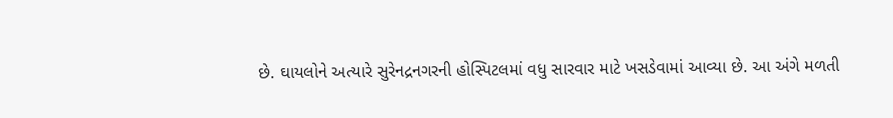છે. ઘાયલોને અત્યારે સુરેનદ્રનગરની હોસ્પિટલમાં વધુ સારવાર માટે ખસડેવામાં આવ્યા છે. આ અંગે મળતી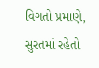વિગતો પ્રમાણે, સુરતમાં રહેતો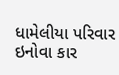ધામેલીયા પરિવાર ઇનોવા કાર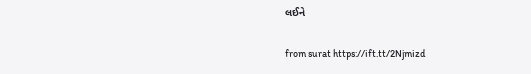લઈને

from surat https://ift.tt/2Njmizd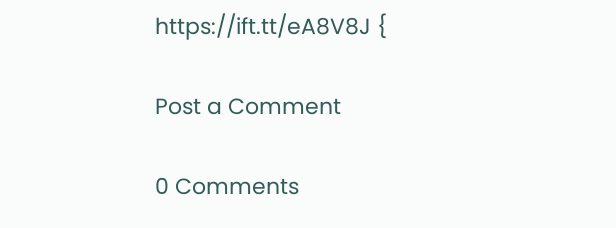https://ift.tt/eA8V8J {

Post a Comment

0 Comments